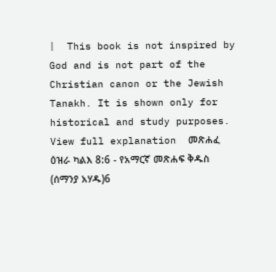|  This book is not inspired by God and is not part of the Christian canon or the Jewish Tanakh. It is shown only for historical and study purposes.  View full explanation  መጽሐፈ ዕዝራ ካልእ 8:6 - የአማርኛ መጽሐፍ ቅዱስ (ሰማንያ አሃዱ)6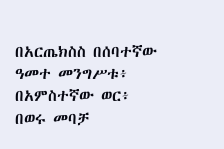በአርጤክስስ በሰባተኛው ዓመተ መንግሥቱ፥ በአምስተኛው ወር፥ በወሩ መባቻ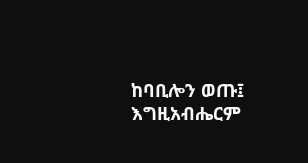ከባቢሎን ወጡ፤ እግዚአብሔርም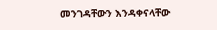መንገዳቸውን እንዳቀናላቸው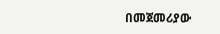በመጀመሪያው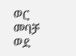ወር መባቻ ወደ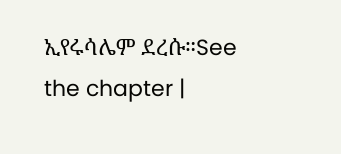ኢየሩሳሌም ደረሱ።See the chapter |